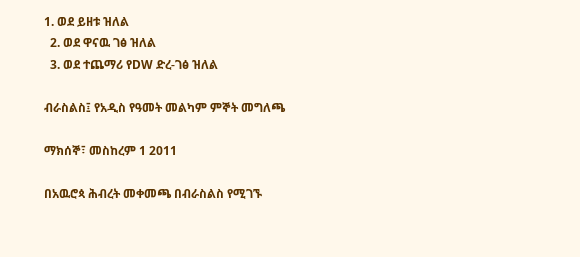1. ወደ ይዘቱ ዝለል
  2. ወደ ዋናዉ ገፅ ዝለል
  3. ወደ ተጨማሪ የDW ድረ-ገፅ ዝለል

ብራስልስ፤ የአዲስ የዓመት መልካም ምኞት መግለጫ

ማክሰኞ፣ መስከረም 1 2011

በአዉሮጳ ሕብረት መቀመጫ በብራስልስ የሚገኙ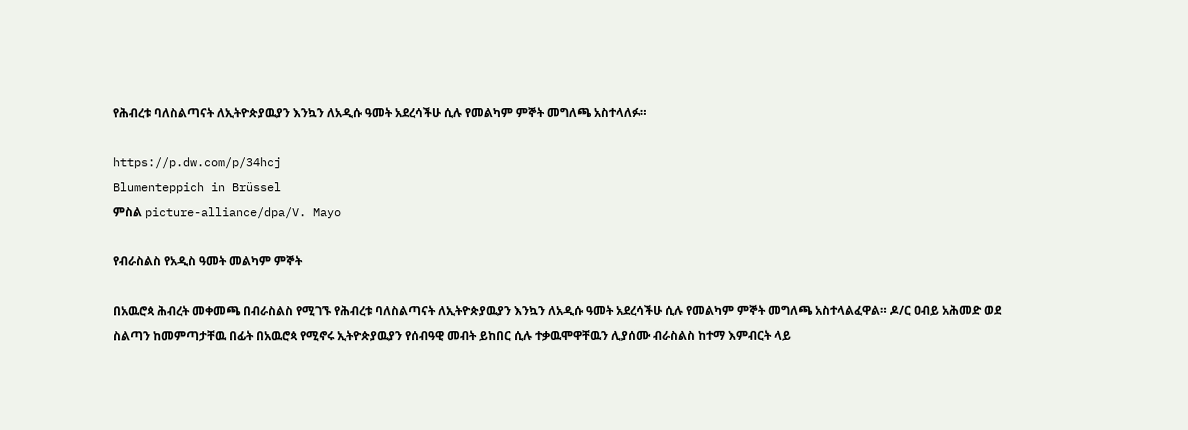የሕብረቱ ባለስልጣናት ለኢትዮጵያዉያን እንኳን ለአዲሱ ዓመት አደረሳችሁ ሲሉ የመልካም ምኞት መግለጫ አስተላለፉ።

https://p.dw.com/p/34hcj
Blumenteppich in Brüssel
ምስል picture-alliance/dpa/V. Mayo

የብራስልስ የአዲስ ዓመት መልካም ምኞት

በአዉሮጳ ሕብረት መቀመጫ በብራስልስ የሚገኙ የሕብረቱ ባለስልጣናት ለኢትዮጵያዉያን እንኳን ለአዲሱ ዓመት አደረሳችሁ ሲሉ የመልካም ምኞት መግለጫ አስተላልፈዋል። ዶ/ር ዐብይ አሕመድ ወደ ስልጣን ከመምጣታቸዉ በፊት በአዉሮጳ የሚኖሩ ኢትዮጵያዉያን የሰብዓዊ መብት ይከበር ሲሉ ተቃዉሞዋቸዉን ሊያሰሙ ብራስልስ ከተማ እምብርት ላይ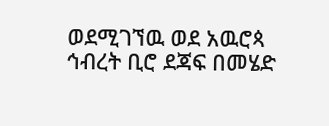ወደሚገኘዉ ወደ አዉሮጳ ኅብረት ቢሮ ደጃፍ በመሄድ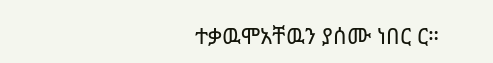ተቃዉሞአቸዉን ያሰሙ ነበር ር።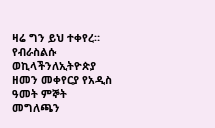ዛሬ ግን ይህ ተቀየረ። የብራስልሱ ወኪላችንለኢትዮጵያ ዘመን መቀየርያ የአዲስ ዓመት ምኞት መግለጫን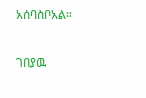አሰባስቦአል።

ገበያዉ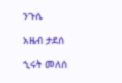ንጉሴ

አዜብ ታደሰ

ኂሩት መለሰ